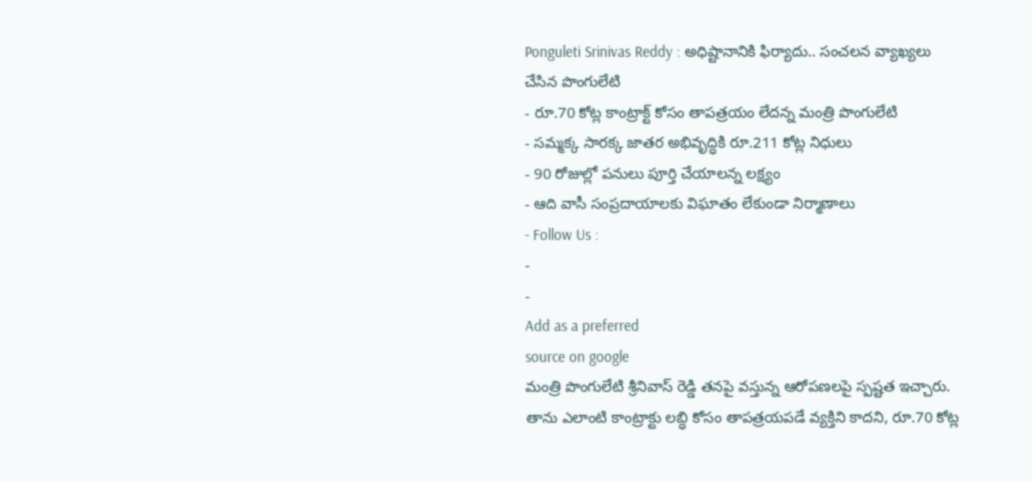Ponguleti Srinivas Reddy : అధిష్టానానికి ఫిర్యాదు.. సంచలన వ్యాఖ్యలు చేసిన పొంగులేటి
- రూ.70 కోట్ల కాంట్రాక్ట్ కోసం తాపత్రయం లేదన్న మంత్రి పొంగులేటి
- సమ్మక్క సారక్క జాతర అభివృద్ధికి రూ.211 కోట్ల నిధులు
- 90 రోజుల్లో పనులు పూర్తి చేయాలన్న లక్ష్యం
- ఆది వాసీ సంప్రదాయాలకు విఘాతం లేకుండా నిర్మాణాలు
- Follow Us :
-
-
Add as a preferred
source on google
మంత్రి పొంగులేటి శ్రీనివాస్ రెడ్డి తనపై వస్తున్న ఆరోపణలపై స్పష్టత ఇచ్చారు. తాను ఎలాంటి కాంట్రాక్టు లబ్ధి కోసం తాపత్రయపడే వ్యక్తిని కాదని, రూ.70 కోట్ల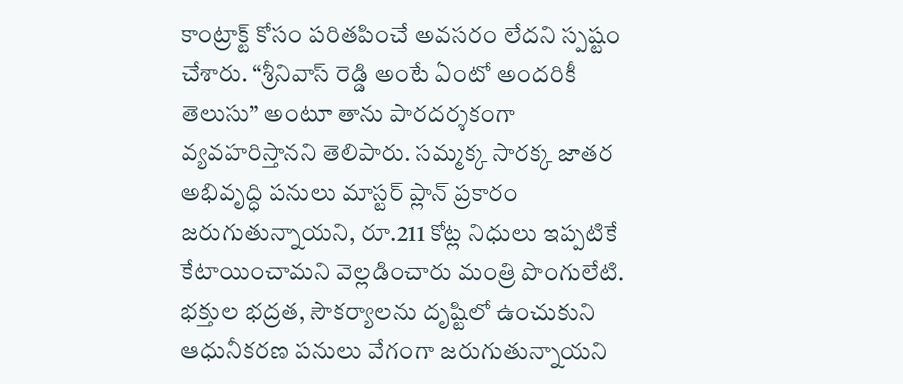కాంట్రాక్ట్ కోసం పరితపించే అవసరం లేదని స్పష్టం చేశారు. “శ్రీనివాస్ రెడ్డి అంటే ఏంటో అందరికీ తెలుసు” అంటూ తాను పారదర్శకంగా వ్యవహరిస్తానని తెలిపారు. సమ్మక్క సారక్క జాతర అభివృద్ధి పనులు మాస్టర్ ప్లాన్ ప్రకారం జరుగుతున్నాయని, రూ.211 కోట్ల నిధులు ఇప్పటికే కేటాయించామని వెల్లడించారు మంత్రి పొంగులేటి. భక్తుల భద్రత, సౌకర్యాలను దృష్టిలో ఉంచుకుని ఆధునీకరణ పనులు వేగంగా జరుగుతున్నాయని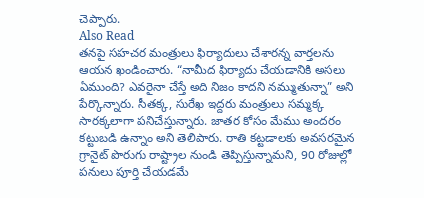చెప్పారు.
Also Read
తనపై సహచర మంత్రులు ఫిర్యాదులు చేశారన్న వార్తలను ఆయన ఖండించారు. “నామీద ఫిర్యాదు చేయడానికి అసలు ఏముంది? ఎవరైనా చేస్తే అది నిజం కాదని నమ్ముతున్నా” అని పేర్కొన్నారు. సీతక్క, సురేఖ ఇద్దరు మంత్రులు సమ్మక్క సారక్కలాగా పనిచేస్తున్నారు. జాతర కోసం మేము అందరం కట్టుబడి ఉన్నాం అని తెలిపారు. రాతి కట్టడాలకు అవసరమైన గ్రానైట్ పొరుగు రాష్ట్రాల నుండి తెప్పిస్తున్నామని, 90 రోజుల్లో పనులు పూర్తి చేయడమే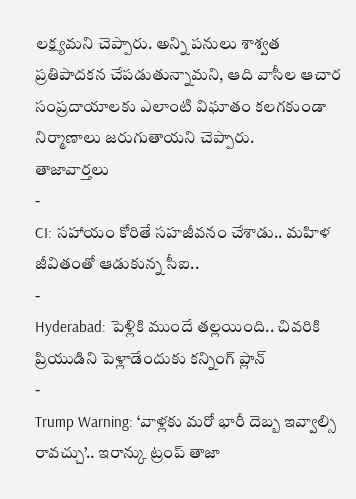లక్ష్యమని చెప్పారు. అన్ని పనులు శాశ్వత ప్రతిపాదకన చేపడుతున్నామని, ఆది వాసీల ఆచార సంప్రదాయాలకు ఎలాంటి విఘాతం కలగకుండా నిర్మాణాలు జరుగుతాయని చెప్పారు.
తాజావార్తలు
-
CI: సహాయం కోరితే సహజీవనం చేశాడు.. మహిళ జీవితంతో ఆడుకున్న సీఐ..
-
Hyderabad: పెళ్లికి ముందే తల్లయింది.. చివరికి ప్రియుడిని పెళ్లాడేందుకు కన్నింగ్ ప్లాన్
-
Trump Warning: ‘వాళ్లకు మరో భారీ దెబ్బ ఇవ్వాల్సి రావచ్చు’.. ఇరాన్కు ట్రంప్ తాజా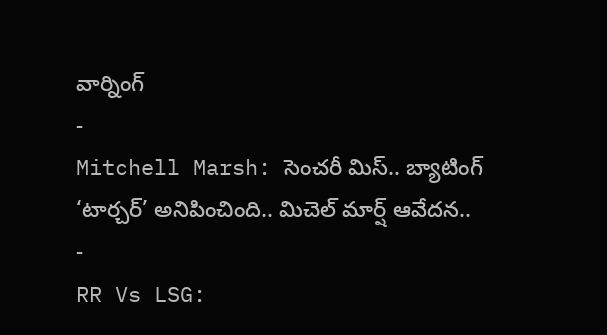వార్నింగ్
-
Mitchell Marsh: సెంచరీ మిస్.. బ్యాటింగ్ ‘టార్చర్’ అనిపించింది.. మిచెల్ మార్ష్ ఆవేదన..
-
RR Vs LSG: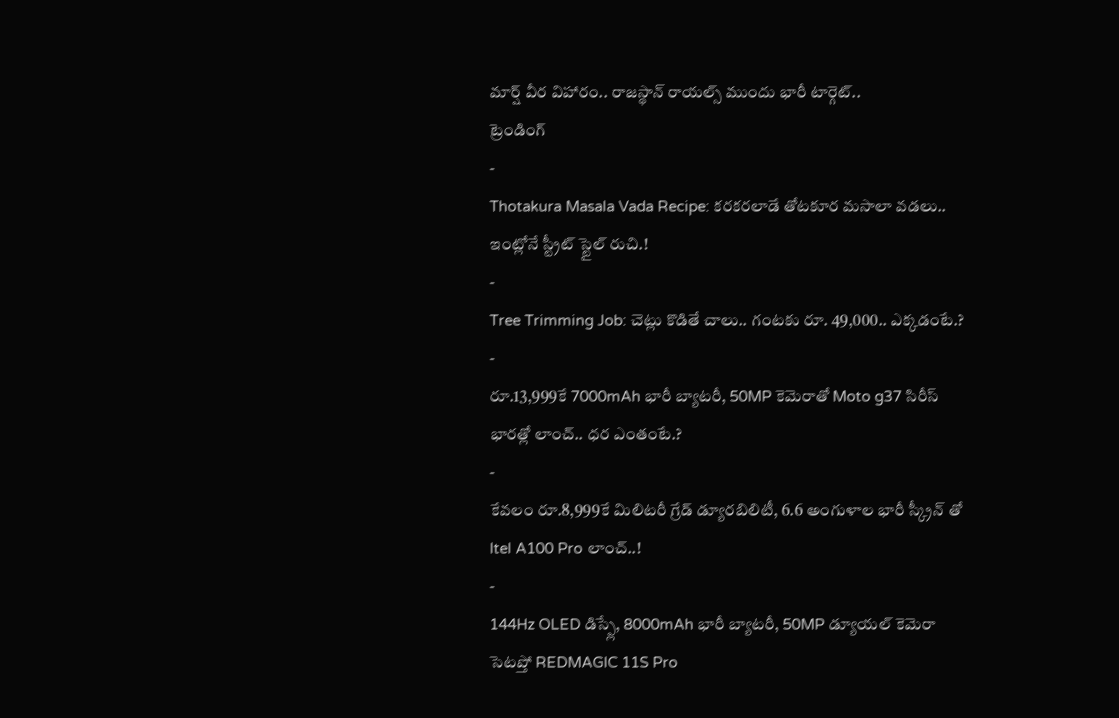మార్ష్ వీర విహారం.. రాజస్థాన్ రాయల్స్ ముందు భారీ టార్గెట్..
ట్రెండింగ్
-
Thotakura Masala Vada Recipe: కరకరలాడే తోటకూర మసాలా వడలు.. ఇంట్లోనే స్ట్రీట్ స్టైల్ రుచి.!
-
Tree Trimming Job: చెట్లు కొడితే చాలు.. గంటకు రూ. 49,000.. ఎక్కడంటే.?
-
రూ.13,999కే 7000mAh భారీ బ్యాటరీ, 50MP కెమెరాతో Moto g37 సిరీస్ భారత్లో లాంచ్.. ధర ఎంతంటే.?
-
కేవలం రూ.8,999కే మిలిటరీ గ్రేడ్ డ్యూరబిలిటీ, 6.6 అంగుళాల భారీ స్క్రీన్ తో Itel A100 Pro లాంచ్..!
-
144Hz OLED డిస్ప్లే, 8000mAh భారీ బ్యాటరీ, 50MP డ్యూయల్ కెమెరా సెటప్తో REDMAGIC 11S Pro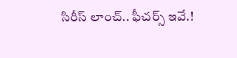సిరీస్ లాంచ్.. ఫీచర్స్ ఇవే.!